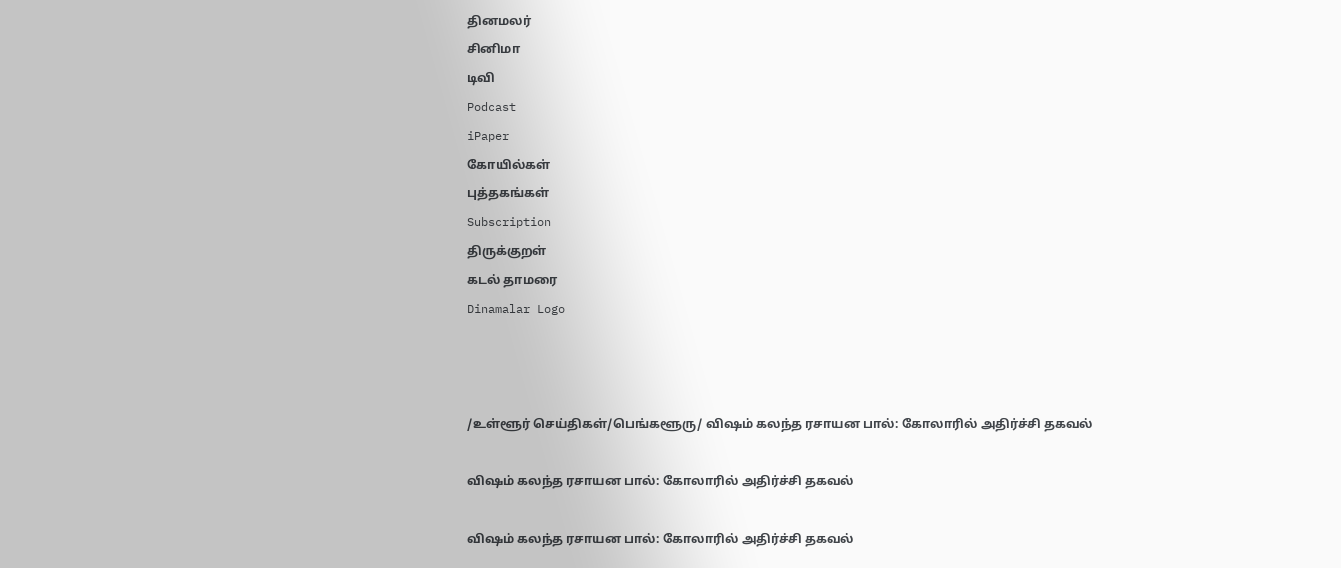தினமலர்
சினிமா
டிவி
Podcast
iPaper
கோயில்கள்
புத்தகங்கள்
Subscription
திருக்குறள்
கடல் தாமரை
Dinamalar Logo



/உள்ளூர் செய்திகள்/பெங்களூரு/ விஷம் கலந்த ரசாயன பால்: கோலாரில் அதிர்ச்சி தகவல்

விஷம் கலந்த ரசாயன பால்: கோலாரில் அதிர்ச்சி தகவல்

விஷம் கலந்த ரசாயன பால்: கோலாரில் அதிர்ச்சி தகவல்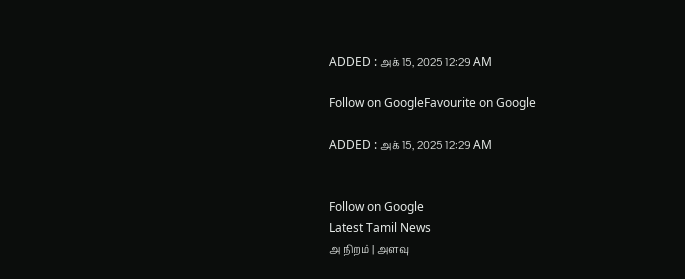ADDED : அக் 15, 2025 12:29 AM

Follow on GoogleFavourite on Google

ADDED : அக் 15, 2025 12:29 AM


Follow on Google
Latest Tamil News
அ நிறம் | அளவு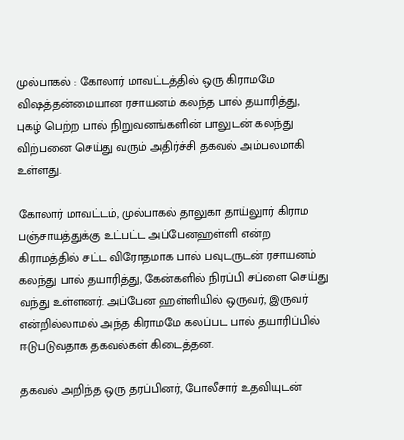முல்பாகல் : கோலார் மாவட்டத்தில் ஒரு கிராமமே விஷத்தன்மையான ரசாயனம் கலந்த பால் தயாரித்து, புகழ் பெற்ற பால் நிறுவனங்களின் பாலுடன் கலந்து விற்பனை செய்து வரும் அதிர்ச்சி தகவல் அம்பலமாகி உள்ளது.

கோலார் மாவட்டம், முல்பாகல் தாலுகா தாய்லுார் கிராம பஞ்சாயத்துக்கு உட்பட்ட அப்பேனஹள்ளி என்ற கிராமத்தில் சட்ட விரோதமாக பால் பவுடருடன் ரசாயனம் கலந்து பால் தயாரித்து, கேன்களில் நிரப்பி சப்ளை செய்து வந்து உள்ளனர். அப்பேன ஹள்ளியில் ஒருவர், இருவர் என்றில்லாமல் அந்த கிராமமே கலப்பட பால் தயாரிப்பில் ஈடுபடுவதாக தகவல்கள் கிடைத்தன.

தகவல் அறிந்த ஒரு தரப்பினர், போலீசார் உதவியுடன்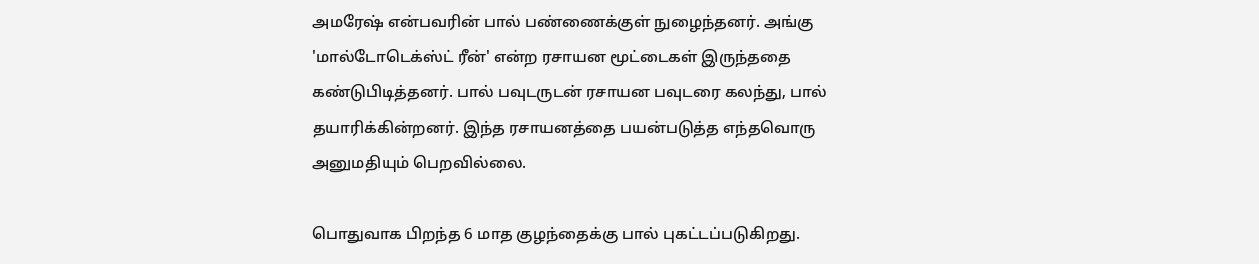அமரேஷ் என்பவரின் பால் பண்ணைக்குள் நுழைந்தனர். அங்கு 'மால்டோடெக்ஸ்ட் ரீன்' என்ற ரசாயன மூட்டைகள் இருந்ததை கண்டுபிடித்தனர். பால் பவுடருடன் ரசாயன பவுடரை கலந்து, பால் தயாரிக்கின்றனர். இந்த ரசாயனத்தை பயன்படுத்த எந்தவொரு அனுமதியும் பெறவில்லை.

பொதுவாக பிறந்த 6 மாத குழந்தைக்கு பால் புகட்டப்படுகிறது.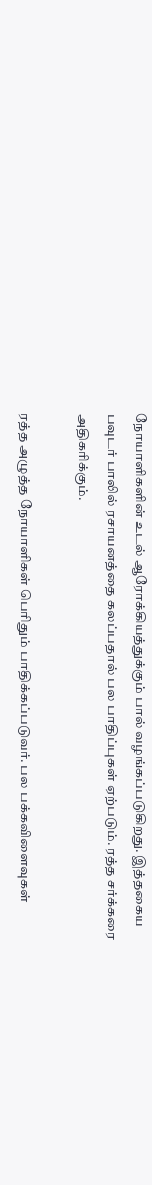நோயாளிகளின் உடல் ஆரோக்கியத்துக்கும் பால் வழங்கப்படுகிறது. இத்தகைய பவுடர் பாலில் ரசாயனத்தை கலப்பதால் பல பாதிப்புகள் ஏற்படும். ரத்த சர்க்கரை அதிகரிக்கும்.

ரத்த அழுத்த நோயாளிகள் பெரிதும் பாதிக்கப்படுவர். பல பக்கவிளைவுகள்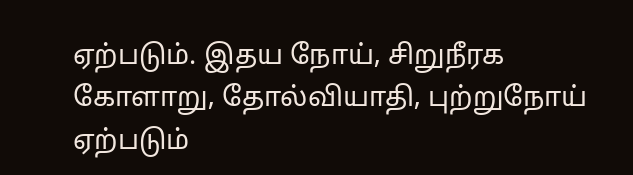ஏற்படும். இதய நோய், சிறுநீரக கோளாறு, தோல்வியாதி, புற்றுநோய் ஏற்படும்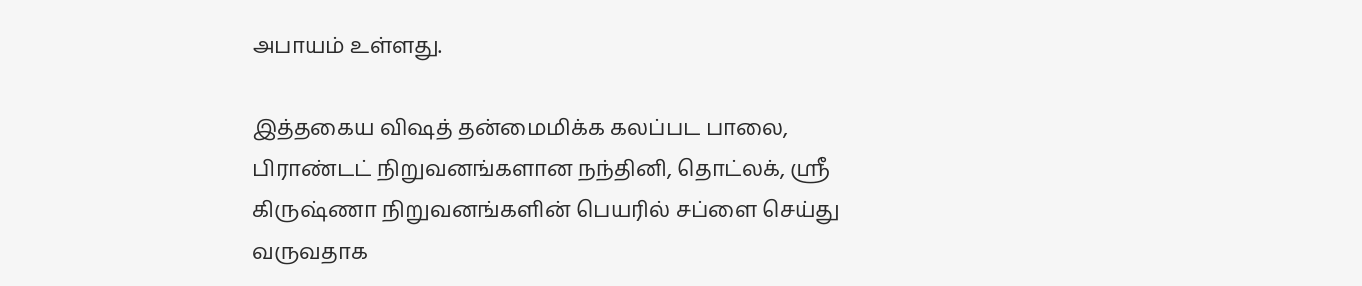அபாயம் உள்ளது.

இத்தகைய விஷத் தன்மைமிக்க கலப்பட பாலை, பிராண்டட் நிறுவனங்களான நந்தினி, தொட்லக், ஸ்ரீ கிருஷ்ணா நிறுவனங்களின் பெயரில் சப்ளை செய்து வருவதாக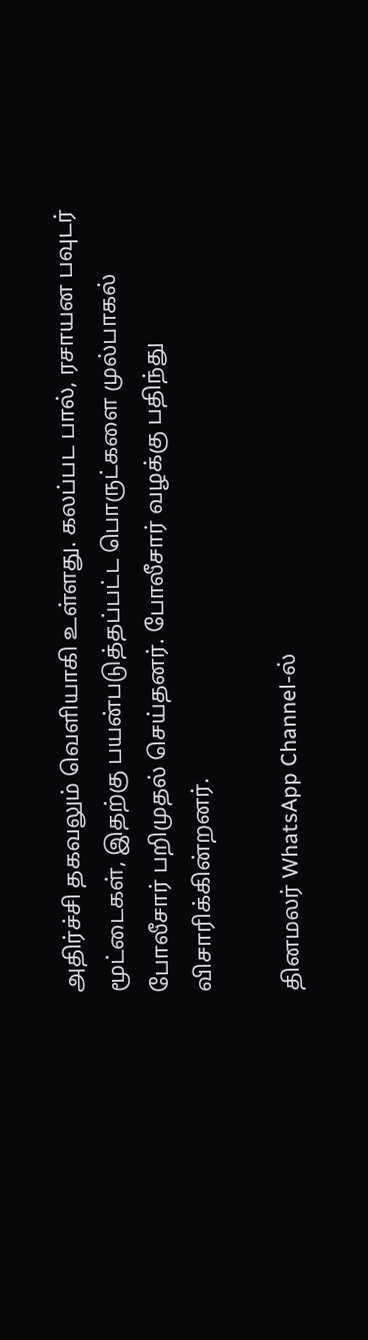அதிர்ச்சி தகவலும் வெளியாகி உள்ளது. கலப்பட பால், ரசாயன பவுடர் மூட்டைகள், இதற்கு பயன்படுத்தப்பட்ட பொருட்களை முல்பாகல் போலீசார் பறிமுதல் செய்தனர். போலீசார் வழக்கு பதிந்து விசாரிக்கின்றனர்.

தினமலர் WhatsApp Channel-ல்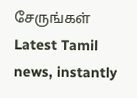சேருங்கள்
Latest Tamil news, instantly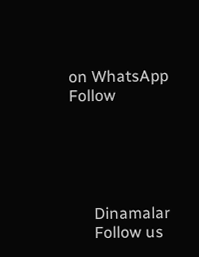on WhatsApp
Follow





      Dinamalar
      Follow us